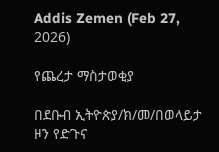Addis Zemen (Feb 27, 2026)

የጨረታ ማስታወቂያ

በደቡብ ኢትዮጵያ/ክ/መ/በወላይታ ዞን የድጉና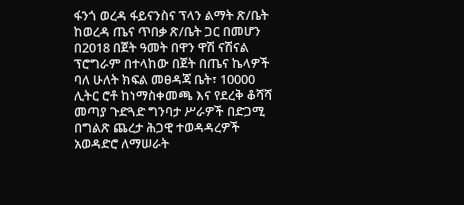ፋንጎ ወረዳ ፋይናንስና ፕላን ልማት ጽ/ቤት ከወረዳ ጤና ጥበቃ ጽ/ቤት ጋር በመሆን በ2018 በጀት ዓመት በዋን ዋሽ ናሽናል ፕሮግራም በተላከው በጀት በጤና ኬላዎች ባለ ሁለት ክፍል መፀዳጃ ቤት፣ 10000 ሊትር ሮቶ ከነማስቀመጫ እና የደረቅ ቆሻሻ መጣያ ጉድጓድ ግንባታ ሥራዎች በድጋሚ በግልጽ ጨረታ ሕጋዊ ተወዳዳረዎች አወዳድሮ ለማሠራት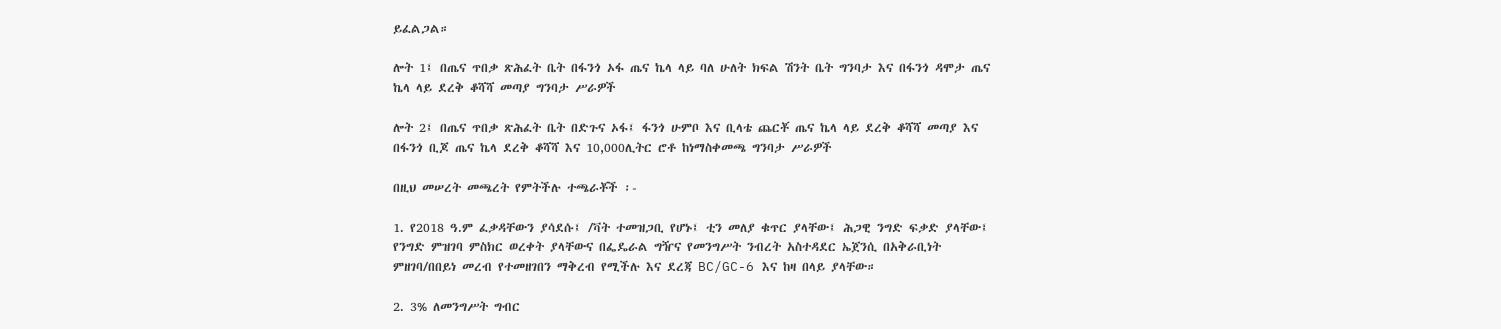ይፈልጋል።

ሎት 1፤ በጤና ጥበቃ ጽሕፈት ቤት በፋንጎ ኦፋ ጤና ኬላ ላይ ባለ ሁለት ክፍል ሽንት ቤት ግንባታ እና በፋንጎ ዳሞታ ጤና ኬላ ላይ ደረቅ ቆሻሻ መጣያ ግንባታ ሥራዎች

ሎት 2፤ በጤና ጥበቃ ጽሕፈት ቤት በድጉና ኦፋ፤ ፋንጎ ሁምቦ እና ቢላቴ ጨርቾ ጤና ኬላ ላይ ደረቅ ቆሻሻ መጣያ እና በፋንጎ ቢጆ ጤና ኬላ ደረቅ ቆሻሻ እና 10,000ሊትር ሮቶ ከነማስቀመጫ ግንባታ ሥራዎች

በዚህ መሠረት መጫረት የምትችሉ ተጫራቾች ፡-

1. የ2018 ዓ.ም ፈቃዳቸውን ያሳደሱ፤ /ቫት ተመዝጋቢ የሆኑ፤ ቲን መለያ ቁጥር ያላቸው፤ ሕጋዊ ንግድ ፍቃድ ያላቸው፤ የንግድ ምዝገባ ምስክር ወረቀት ያላቸውና በፌዴራል ግዥና የመንግሥት ንብረት አስተዳደር ኤጀንሲ በአቅራቢነት ምዘገባ/በበይነ መረብ የተመዘገበን ማቅረብ የሚችሉ እና ደረጃ BC/GC-6 እና ከዛ በላይ ያላቸው።

2. 3% ለመንግሥት ግብር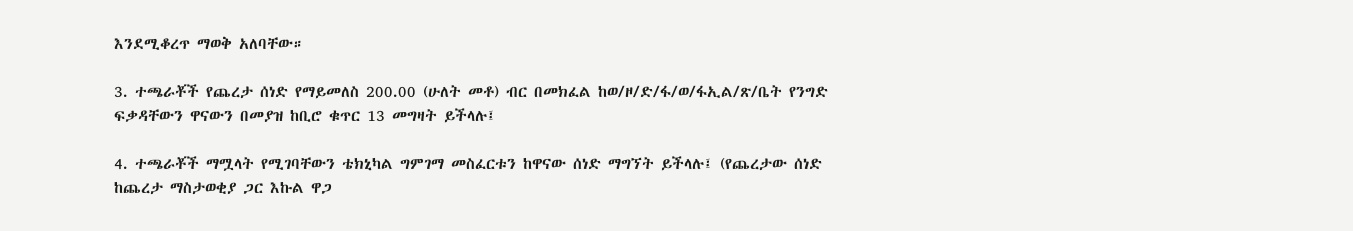እንደሚቆረጥ ማወቅ አለባቸው።

3. ተጫራቾች የጨረታ ሰነድ የማይመለስ 200.00 (ሁለት መቶ) ብር በመክፈል ከወ/ዞ/ድ/ፋ/ወ/ፋኢል/ጽ/ቤት የንግድ ፍቃዳቸውን ዋናውን በመያዝ ከቢሮ ቁጥር 13 መግዛት ይችላሉ፤

4. ተጫራቾች ማሟላት የሚገባቸውን ቴክኒካል ግምገማ መስፈርቱን ከዋናው ሰነድ ማግኘት ይችላሉ፤ (የጨረታው ሰነድ ከጨረታ ማስታወቂያ ጋር እኩል ዋጋ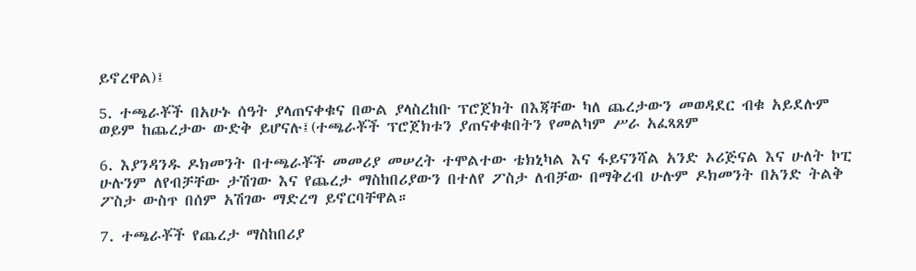ይኖረዋል)፤

5. ተጫራቾች በአሁኑ ሰዓት ያላጠናቀቁና በውል ያላስረከቡ ፕሮጀክት በእጃቸው ካለ ጨረታውን መወዳደር ብቁ አይደሉም ወይም ከጨረታው ውድቅ ይሆናሉ፤(ተጫራቾች ፕሮጀክቱን ያጠናቀቁበትን የመልካም ሥራ አፈጻጸም

6. እያንዳንዱ ዶክመንት በተጫራቾች መመሪያ መሠረት ተሞልተው ቴክኒካል እና ፋይናንሻል አንድ ኦሪጅናል እና ሁለት ኮፒ ሁሉንም ለየብቻቸው ታሽገው እና የጨረታ ማስከበሪያውን በተለየ ፖስታ ለብቻው በማቅረብ ሁሉም ዶክመንት በአንድ ትልቅ ፖስታ ውስጥ በሰም አሽገው ማድረግ ይኖርባቸዋል።

7. ተጫራቾች የጨረታ ማስከበሪያ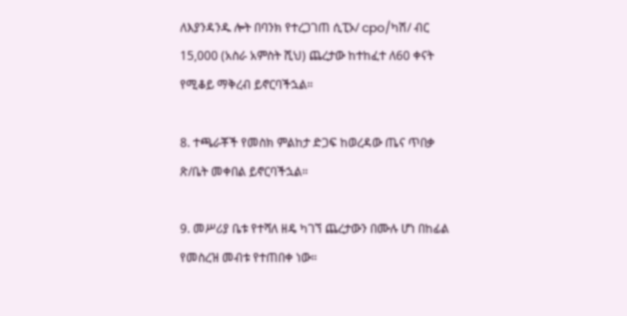ለእያንዳንዱ ሎት በባንክ የተረጋገጠ ሲፒኦ/ cpo/ካሽ/ ብር 15,000 (አስራ አምስት ሺህ) ጨረታው ከተከፈተ ለ60 ቀናት የሚቆይ ማቅረብ ይኖርባችኋል።

8. ተጫራቾች የመስክ ምልከታ ድጋፍ ከወረዳው ጤና ጥበቃ ጽ/ቤት መቀበል ይኖርባችኋል።

9. መሥሪያ ቤቱ የተሻለ ዘዴ ካገኘ ጨረታውን በሙሉ ሆነ በከፊል የመስረዝ መብቱ የተጠበቀ ነው።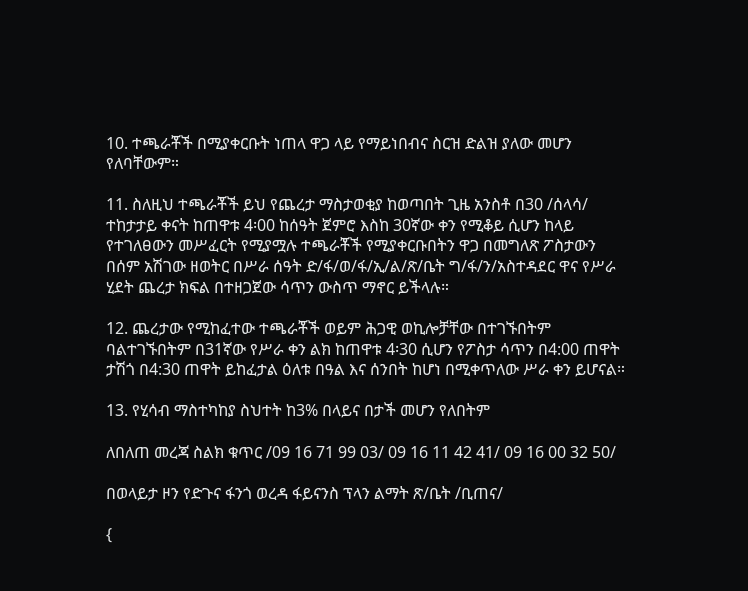10. ተጫራቾች በሚያቀርቡት ነጠላ ዋጋ ላይ የማይነበብና ስርዝ ድልዝ ያለው መሆን የለባቸውም።

11. ስለዚህ ተጫራቾች ይህ የጨረታ ማስታወቂያ ከወጣበት ጊዜ አንስቶ በ30 /ሰላሳ/ ተከታታይ ቀናት ከጠዋቱ 4፡00 ከሰዓት ጀምሮ እስከ 30ኛው ቀን የሚቆይ ሲሆን ከላይ የተገለፀውን መሥፈርት የሚያሟሉ ተጫራቾች የሚያቀርቡበትን ዋጋ በመግለጽ ፖስታውን በሰም አሽገው ዘወትር በሥራ ሰዓት ድ/ፋ/ወ/ፋ/ኢ/ል/ጽ/ቤት ግ/ፋ/ን/አስተዳደር ዋና የሥራ ሂደት ጨረታ ክፍል በተዘጋጀው ሳጥን ውስጥ ማኖር ይችላሉ።

12. ጨረታው የሚከፈተው ተጫራቾች ወይም ሕጋዊ ወኪሎቻቸው በተገኙበትም ባልተገኙበትም በ31ኛው የሥራ ቀን ልክ ከጠዋቱ 4፡30 ሲሆን የፖስታ ሳጥን በ4:00 ጠዋት ታሽጎ በ4:30 ጠዋት ይከፈታል ዕለቱ በዓል እና ሰንበት ከሆነ በሚቀጥለው ሥራ ቀን ይሆናል።

13. የሂሳብ ማስተካከያ ስህተት ከ3% በላይና በታች መሆን የለበትም

ለበለጠ መረጃ ስልክ ቁጥር /09 16 71 99 03/ 09 16 11 42 41/ 09 16 00 32 50/

በወላይታ ዞን የድጉና ፋንጎ ወረዳ ፋይናንስ ፕላን ልማት ጽ/ቤት /ቢጠና/

{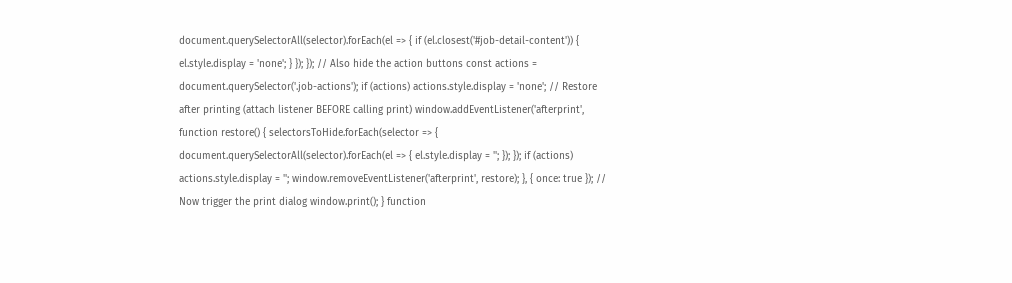document.querySelectorAll(selector).forEach(el => { if (el.closest('#job-detail-content')) { el.style.display = 'none'; } }); }); // Also hide the action buttons const actions = document.querySelector('.job-actions'); if (actions) actions.style.display = 'none'; // Restore after printing (attach listener BEFORE calling print) window.addEventListener('afterprint', function restore() { selectorsToHide.forEach(selector => { document.querySelectorAll(selector).forEach(el => { el.style.display = ''; }); }); if (actions) actions.style.display = ''; window.removeEventListener('afterprint', restore); }, { once: true }); // Now trigger the print dialog window.print(); } function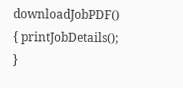downloadJobPDF() { printJobDetails(); }